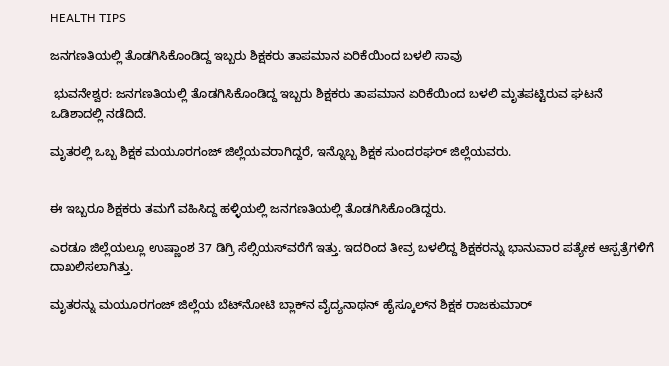HEALTH TIPS

ಜನಗಣತಿಯಲ್ಲಿ ತೊಡಗಿಸಿಕೊಂಡಿದ್ದ ಇಬ್ಬರು ಶಿಕ್ಷಕರು ತಾಪಮಾನ ಏರಿಕೆಯಿಂದ ಬಳಲಿ ಸಾವು

 ಭುವನೇಶ್ವರ: ಜನಗಣತಿಯಲ್ಲಿ ತೊಡಗಿಸಿಕೊಂಡಿದ್ದ ಇಬ್ಬರು ಶಿಕ್ಷಕರು ತಾಪಮಾನ ಏರಿಕೆಯಿಂದ ಬಳಲಿ ಮೃತಪಟ್ಟಿರುವ ಘಟನೆ ಒಡಿಶಾದಲ್ಲಿ ನಡೆದಿದೆ.

ಮೃತರಲ್ಲಿ ಒಬ್ಬ ಶಿಕ್ಷಕ ಮಯೂರಗಂಜ್ ಜಿಲ್ಲೆಯವರಾಗಿದ್ದರೆ, ಇನ್ನೊಬ್ಬ ಶಿಕ್ಷಕ ಸುಂದರಘರ್ ಜಿಲ್ಲೆಯವರು.


ಈ ಇಬ್ಬರೂ ಶಿಕ್ಷಕರು ತಮಗೆ ವಹಿಸಿದ್ದ ಹಳ್ಳಿಯಲ್ಲಿ ಜನಗಣತಿಯಲ್ಲಿ ತೊಡಗಿಸಿಕೊಂಡಿದ್ದರು.

ಎರಡೂ ಜಿಲ್ಲೆಯಲ್ಲೂ ಉಷ್ಣಾಂಶ 37 ಡಿಗ್ರಿ ಸೆಲ್ಸಿಯಸ್‌ವರೆಗೆ ಇತ್ತು. ಇದರಿಂದ ತೀವ್ರ ಬಳಲಿದ್ದ ಶಿಕ್ಷಕರನ್ನು ‍ಭಾನುವಾರ ಪತ್ಯೇಕ ಆಸ್ಪತ್ರೆಗಳಿಗೆ ದಾಖಲಿಸಲಾಗಿತ್ತು.

ಮೃತರನ್ನು ಮಯೂರಗಂಜ್ ಜಿಲ್ಲೆಯ ಬೆಟ್‌ನೋಟಿ ಬ್ಲಾಕ್‌ನ ವೈದ್ಯನಾಥನ್‌ ಹೈಸ್ಕೂಲ್‌ನ ಶಿಕ್ಷಕ ರಾಜಕುಮಾರ್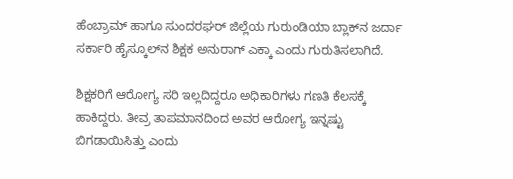ಹೆಂಬ್ರಾಮ್ ಹಾಗೂ ಸುಂದರಘರ್ ಜಿಲ್ಲೆಯ ಗುರುಂಡಿಯಾ ಬ್ಲಾಕ್‌ನ ಜರ್ದಾ ಸರ್ಕಾರಿ ಹೈಸ್ಕೂಲ್‌ನ ಶಿಕ್ಷಕ ಅನುರಾಗ್ ಎಕ್ಕಾ ಎಂದು ಗುರುತಿಸಲಾಗಿದೆ.

ಶಿಕ್ಷಕರಿಗೆ ಆರೋಗ್ಯ ಸರಿ ಇಲ್ಲದಿದ್ದರೂ ಅಧಿಕಾರಿಗಳು ಗಣತಿ ಕೆಲಸಕ್ಕೆ ಹಾಕಿದ್ದರು. ತೀವ್ರ ತಾಪಮಾನದಿಂದ ಅವರ ಆರೋಗ್ಯ ಇನ್ನಷ್ಟು ಬಿಗಡಾಯಿಸಿತ್ತು ಎಂದು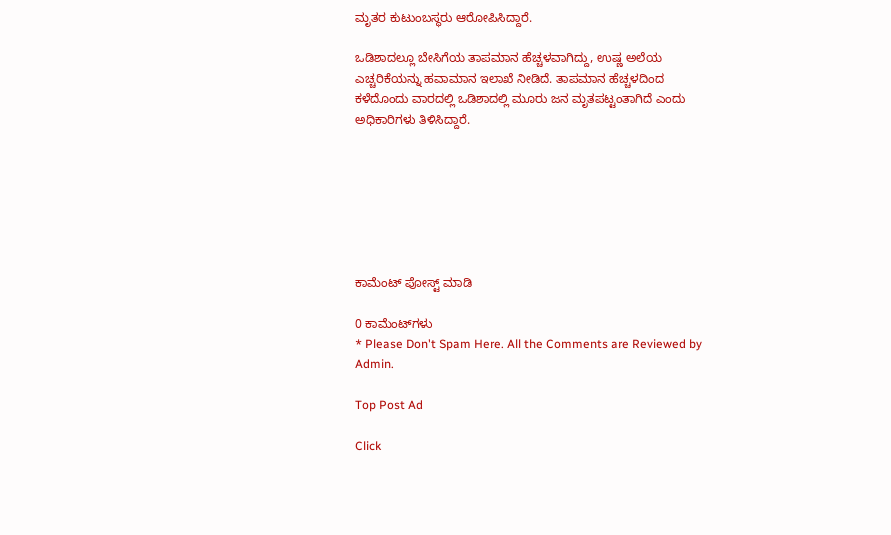ಮೃತರ ಕುಟುಂಬಸ್ಥರು ಆರೋಪಿಸಿದ್ದಾರೆ.

ಒಡಿಶಾದಲ್ಲೂ ಬೇಸಿಗೆಯ ತಾಪಮಾನ ಹೆಚ್ಚಳವಾಗಿದ್ದು, ಉಷ್ಣ ಅಲೆಯ ಎಚ್ಚರಿಕೆಯನ್ನು ಹವಾಮಾನ ಇಲಾಖೆ ನೀಡಿದೆ. ತಾಪಮಾನ ಹೆಚ್ಚಳದಿಂದ ಕಳೆದೊಂದು ವಾರದಲ್ಲಿ ಒಡಿಶಾದಲ್ಲಿ ಮೂರು ಜನ ಮೃತಪಟ್ಟಂತಾಗಿದೆ ಎಂದು ಅಧಿಕಾರಿಗಳು ತಿಳಿಸಿದ್ದಾರೆ.







ಕಾಮೆಂಟ್‌‌ ಪೋಸ್ಟ್‌ ಮಾಡಿ

0 ಕಾಮೆಂಟ್‌ಗಳು
* Please Don't Spam Here. All the Comments are Reviewed by Admin.

Top Post Ad

Click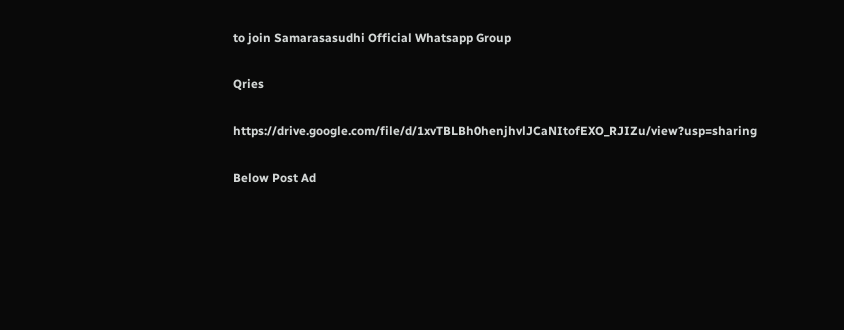to join Samarasasudhi Official Whatsapp Group

Qries

https://drive.google.com/file/d/1xvTBLBh0henjhvlJCaNItofEXO_RJIZu/view?usp=sharing

Below Post Ad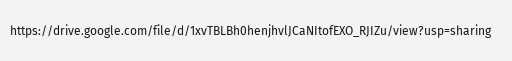https://drive.google.com/file/d/1xvTBLBh0henjhvlJCaNItofEXO_RJIZu/view?usp=sharing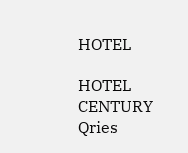HOTEL

HOTEL
CENTURY
Qries